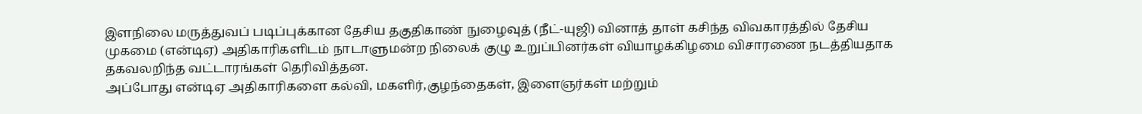இளநிலை மருத்துவப் படிப்புக்கான தேசிய தகுதிகாண் நுழைவுத் (நீட்-யுஜி) வினாத் தாள் கசிந்த விவகாரத்தில் தேசிய முகமை (என்டிஏ) அதிகாரிகளிடம் நாடாளுமன்ற நிலைக் குழு உறுப்பினர்கள் வியாழக்கிழமை விசாரணை நடத்தியதாக தகவலறிந்த வட்டாரங்கள் தெரிவித்தன.
அப்போது என்டிஏ அதிகாரிகளை கல்வி, மகளிர்,குழந்தைகள், இளைஞர்கள் மற்றும்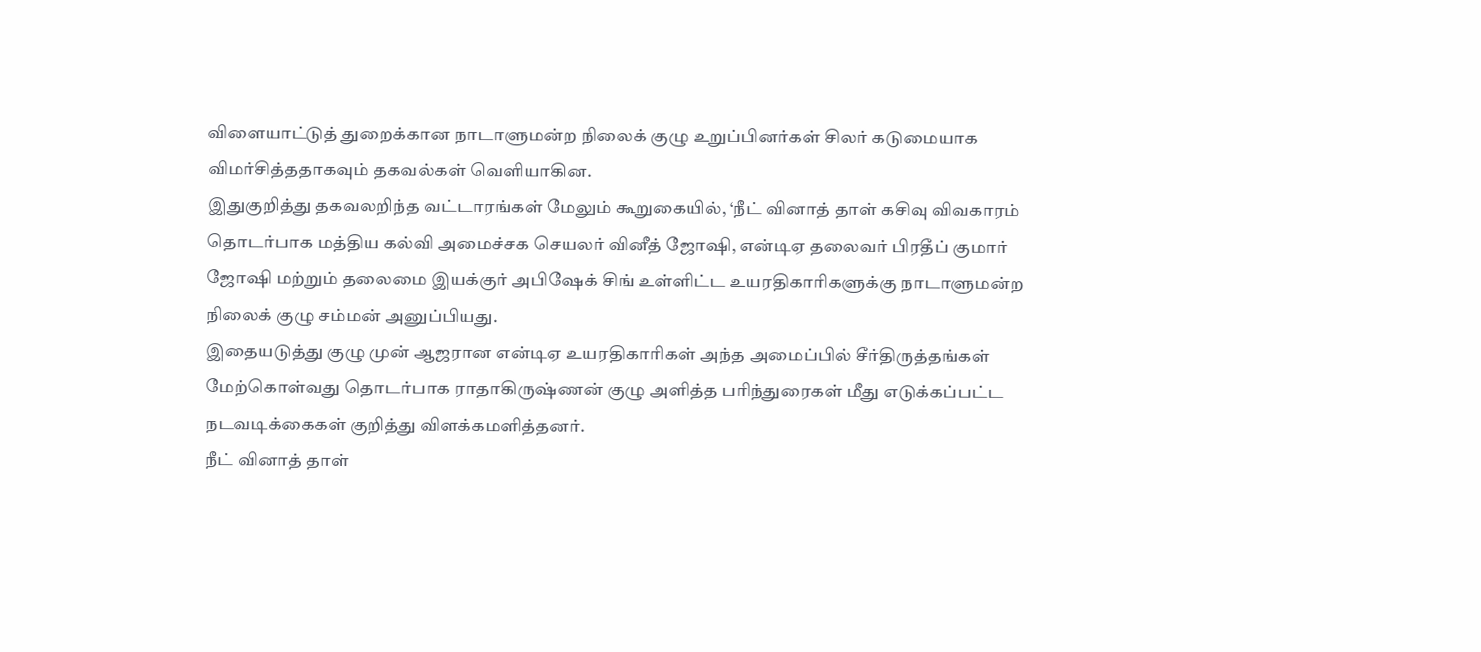விளையாட்டுத் துறைக்கான நாடாளுமன்ற நிலைக் குழு உறுப்பினர்கள் சிலர் கடுமையாக விமர்சித்ததாகவும் தகவல்கள் வெளியாகின.
இதுகுறித்து தகவலறிந்த வட்டாரங்கள் மேலும் கூறுகையில், ‘நீட் வினாத் தாள் கசிவு விவகாரம் தொடர்பாக மத்திய கல்வி அமைச்சக செயலர் வினீத் ஜோஷி, என்டிஏ தலைவர் பிரதீப் குமார் ஜோஷி மற்றும் தலைமை இயக்குர் அபிஷேக் சிங் உள்ளிட்ட உயரதிகாரிகளுக்கு நாடாளுமன்ற நிலைக் குழு சம்மன் அனுப்பியது.
இதையடுத்து குழு முன் ஆஜரான என்டிஏ உயரதிகாரிகள் அந்த அமைப்பில் சீர்திருத்தங்கள் மேற்கொள்வது தொடர்பாக ராதாகிருஷ்ணன் குழு அளித்த பரிந்துரைகள் மீது எடுக்கப்பட்ட நடவடிக்கைகள் குறித்து விளக்கமளித்தனர்.
நீட் வினாத் தாள்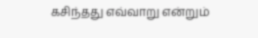கசிந்தது எவ்வாறு என்றும்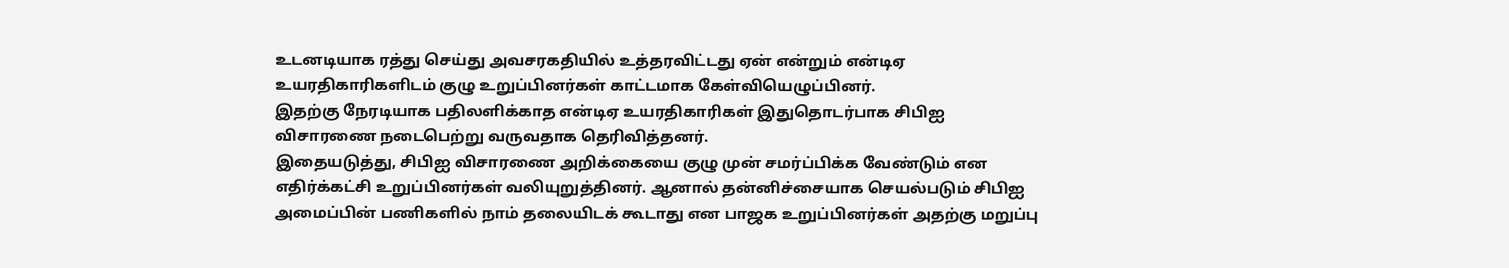உடனடியாக ரத்து செய்து அவசரகதியில் உத்தரவிட்டது ஏன் என்றும் என்டிஏ உயரதிகாரிகளிடம் குழு உறுப்பினர்கள் காட்டமாக கேள்வியெழுப்பினர்.
இதற்கு நேரடியாக பதிலளிக்காத என்டிஏ உயரதிகாரிகள் இதுதொடர்பாக சிபிஐ விசாரணை நடைபெற்று வருவதாக தெரிவித்தனர்.
இதையடுத்து, சிபிஐ விசாரணை அறிக்கையை குழு முன் சமர்ப்பிக்க வேண்டும் என எதிர்க்கட்சி உறுப்பினர்கள் வலியுறுத்தினர். ஆனால் தன்னிச்சையாக செயல்படும் சிபிஐ அமைப்பின் பணிகளில் நாம் தலையிடக் கூடாது என பாஜக உறுப்பினர்கள் அதற்கு மறுப்பு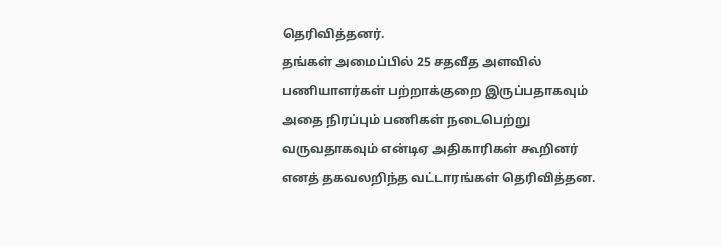தெரிவித்தனர்.
தங்கள் அமைப்பில் 25 சதவீத அளவில் பணியாளர்கள் பற்றாக்குறை இருப்பதாகவும் அதை நிரப்பும் பணிகள் நடைபெற்று வருவதாகவும் என்டிஏ அதிகாரிகள் கூறினர் எனத் தகவலறிந்த வட்டாரங்கள் தெரிவித்தன.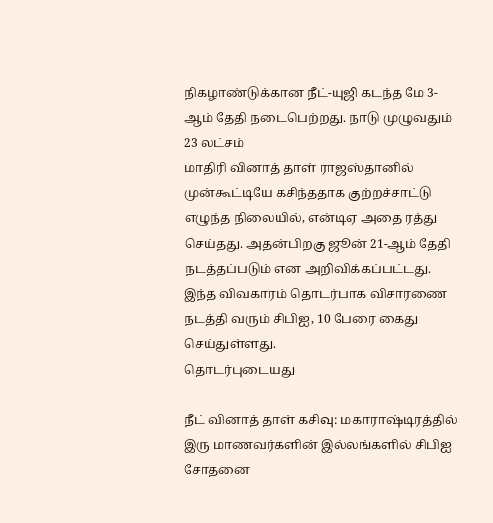நிகழாண்டுக்கான நீட்-யுஜி கடந்த மே 3-ஆம் தேதி நடைபெற்றது. நாடு முழுவதும் 23 லட்சம்
மாதிரி வினாத் தாள் ராஜஸ்தானில் முன்கூட்டியே கசிந்ததாக குற்றச்சாட்டு எழுந்த நிலையில், என்டிஏ அதை ரத்து செய்தது. அதன்பிறகு ஜூன் 21-ஆம் தேதி நடத்தப்படும் என அறிவிக்கப்பட்டது. இந்த விவகாரம் தொடர்பாக விசாரணை நடத்தி வரும் சிபிஐ, 10 பேரை கைது செய்துள்ளது.
தொடர்புடையது

நீட் வினாத் தாள் கசிவு: மகாராஷ்டிரத்தில் இரு மாணவர்களின் இல்லங்களில் சிபிஐ சோதனை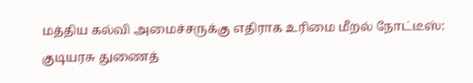மத்திய கல்வி அமைச்சருக்கு எதிராக உரிமை மீறல் நோட்டீஸ்: குடியரசு துணைத்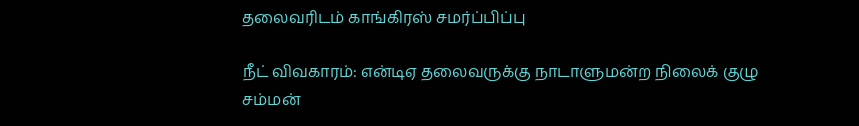தலைவரிடம் காங்கிரஸ் சமர்ப்பிப்பு

நீட் விவகாரம்: என்டிஏ தலைவருக்கு நாடாளுமன்ற நிலைக் குழு சம்மன்